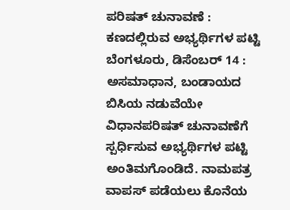ಪರಿಷತ್ ಚುನಾವಣೆ : ಕಣದಲ್ಲಿರುವ ಅಭ್ಯರ್ಥಿಗಳ ಪಟ್ಟಿ
ಬೆಂಗಳೂರು, ಡಿಸೆಂಬರ್ 14 : ಅಸಮಾಧಾನ, ಬಂಡಾಯದ ಬಿಸಿಯ ನಡುವೆಯೇ ವಿಧಾನಪರಿಷತ್ ಚುನಾವಣೆಗೆ ಸ್ಪರ್ಧಿಸುವ ಅಭ್ಯರ್ಥಿಗಳ ಪಟ್ಟಿ ಅಂತಿಮಗೊಂಡಿದೆ. ನಾಮಪತ್ರ ವಾಪಸ್ ಪಡೆಯಲು ಕೊನೆಯ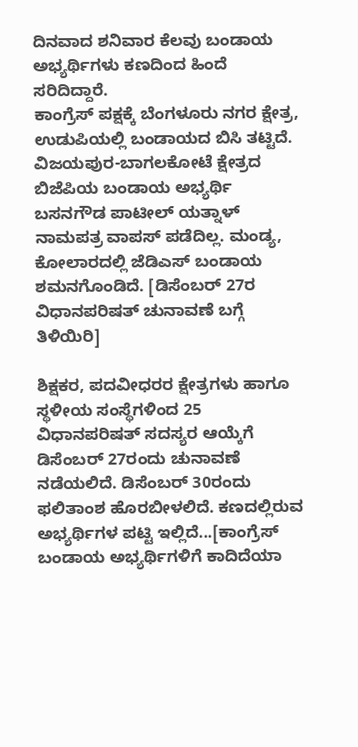ದಿನವಾದ ಶನಿವಾರ ಕೆಲವು ಬಂಡಾಯ ಅಭ್ಯರ್ಥಿಗಳು ಕಣದಿಂದ ಹಿಂದೆ ಸರಿದಿದ್ದಾರೆ.
ಕಾಂಗ್ರೆಸ್ ಪಕ್ಷಕ್ಕೆ ಬೆಂಗಳೂರು ನಗರ ಕ್ಷೇತ್ರ, ಉಡುಪಿಯಲ್ಲಿ ಬಂಡಾಯದ ಬಿಸಿ ತಟ್ಟಿದೆ. ವಿಜಯಪುರ-ಬಾಗಲಕೋಟೆ ಕ್ಷೇತ್ರದ ಬಿಜೆಪಿಯ ಬಂಡಾಯ ಅಭ್ಯರ್ಥಿ ಬಸನಗೌಡ ಪಾಟೀಲ್ ಯತ್ನಾಳ್ ನಾಮಪತ್ರ ವಾಪಸ್ ಪಡೆದಿಲ್ಲ. ಮಂಡ್ಯ, ಕೋಲಾರದಲ್ಲಿ ಜೆಡಿಎಸ್ ಬಂಡಾಯ ಶಮನಗೊಂಡಿದೆ. [ಡಿಸೆಂಬರ್ 27ರ ವಿಧಾನಪರಿಷತ್ ಚುನಾವಣೆ ಬಗ್ಗೆ ತಿಳಿಯಿರಿ]

ಶಿಕ್ಷಕರ, ಪದವೀಧರರ ಕ್ಷೇತ್ರಗಳು ಹಾಗೂ ಸ್ಥಳೀಯ ಸಂಸ್ಥೆಗಳಿಂದ 25 ವಿಧಾನಪರಿಷತ್ ಸದಸ್ಯರ ಆಯ್ಕೆಗೆ ಡಿಸೆಂಬರ್ 27ರಂದು ಚುನಾವಣೆ ನಡೆಯಲಿದೆ. ಡಿಸೆಂಬರ್ 30ರಂದು ಫಲಿತಾಂಶ ಹೊರಬೀಳಲಿದೆ. ಕಣದಲ್ಲಿರುವ ಅಭ್ಯರ್ಥಿಗಳ ಪಟ್ಟಿ ಇಲ್ಲಿದೆ...[ಕಾಂಗ್ರೆಸ್ ಬಂಡಾಯ ಅಭ್ಯರ್ಥಿಗಳಿಗೆ ಕಾದಿದೆಯಾ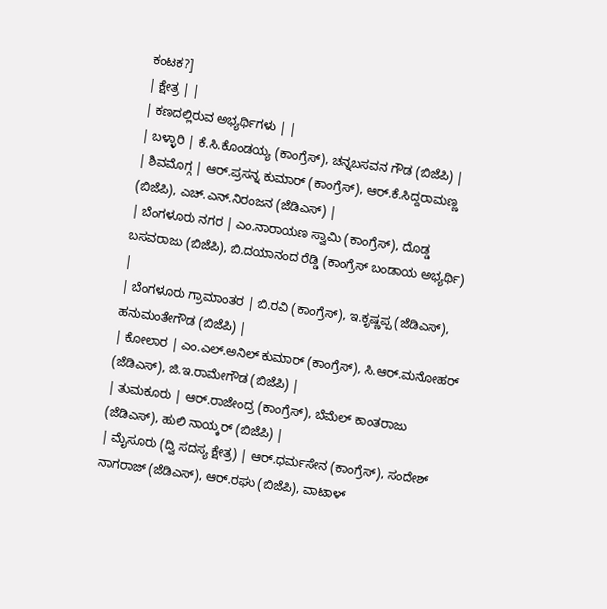ಕಂಟಕ?]
| ಕ್ಷೇತ್ರ | |
| ಕಣದಲ್ಲಿರುವ ಅಭ್ಯರ್ಥಿಗಳು | |
| ಬಳ್ಳಾರಿ | ಕೆ.ಸಿ.ಕೊಂಡಯ್ಯ (ಕಾಂಗ್ರೆಸ್), ಚನ್ನಬಸವನ ಗೌಡ (ಬಿಜೆಪಿ) |
| ಶಿವಮೊಗ್ಗ | ಆರ್.ಪ್ರಸನ್ನ ಕುಮಾರ್ (ಕಾಂಗ್ರೆಸ್), ಆರ್.ಕೆ.ಸಿದ್ದರಾಮಣ್ಣ (ಬಿಜೆಪಿ), ಎಚ್.ಎನ್.ನಿರಂಜನ (ಜೆಡಿಎಸ್) |
| ಬೆಂಗಳೂರು ನಗರ | ಎಂ.ನಾರಾಯಣ ಸ್ವಾಮಿ (ಕಾಂಗ್ರೆಸ್), ದೊಡ್ಡ ಬಸವರಾಜು (ಬಿಜೆಪಿ), ಬಿ.ದಯಾನಂದ ರೆಡ್ಡಿ (ಕಾಂಗ್ರೆಸ್ ಬಂಡಾಯ ಅಭ್ಯರ್ಥಿ) |
| ಬೆಂಗಳೂರು ಗ್ರಾಮಾಂತರ | ಬಿ.ರವಿ (ಕಾಂಗ್ರೆಸ್), ಇ.ಕೃಷ್ಣಪ್ಪ (ಜೆಡಿಎಸ್), ಹನುಮಂತೇಗೌಡ (ಬಿಜೆಪಿ) |
| ಕೋಲಾರ | ಎಂ.ಎಲ್.ಅನಿಲ್ ಕುಮಾರ್ (ಕಾಂಗ್ರೆಸ್), ಸಿ.ಆರ್.ಮನೋಹರ್ (ಜೆಡಿಎಸ್), ಜಿ.ಇ.ರಾಮೇಗೌಡ (ಬಿಜೆಪಿ) |
| ತುಮಕೂರು | ಆರ್.ರಾಜೇಂದ್ರ (ಕಾಂಗ್ರೆಸ್), ಬೆಮೆಲ್ ಕಾಂತರಾಜು (ಜೆಡಿಎಸ್), ಹುಲಿ ನಾಯ್ಕರ್ (ಬಿಜೆಪಿ) |
| ಮೈಸೂರು (ದ್ವಿ ಸದಸ್ಯ ಕ್ಷೇತ್ರ) | ಆರ್.ಧರ್ಮಸೇನ (ಕಾಂಗ್ರೆಸ್), ಸಂದೇಶ್ ನಾಗರಾಜ್ (ಜೆಡಿಎಸ್), ಆರ್.ರಘು (ಬಿಜೆಪಿ), ವಾಟಾಳ್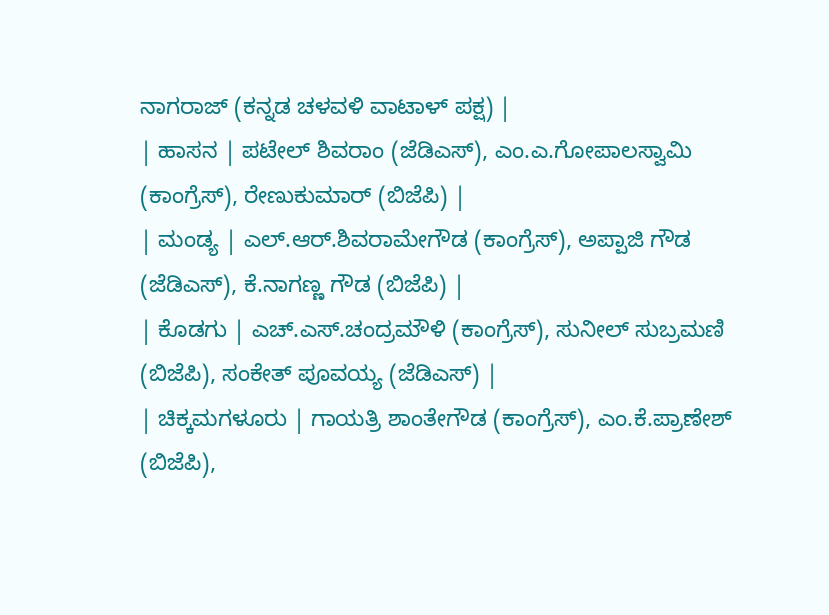ನಾಗರಾಜ್ (ಕನ್ನಡ ಚಳವಳಿ ವಾಟಾಳ್ ಪಕ್ಷ) |
| ಹಾಸನ | ಪಟೇಲ್ ಶಿವರಾಂ (ಜೆಡಿಎಸ್), ಎಂ.ಎ.ಗೋಪಾಲಸ್ವಾಮಿ (ಕಾಂಗ್ರೆಸ್), ರೇಣುಕುಮಾರ್ (ಬಿಜೆಪಿ) |
| ಮಂಡ್ಯ | ಎಲ್.ಆರ್.ಶಿವರಾಮೇಗೌಡ (ಕಾಂಗ್ರೆಸ್), ಅಪ್ಪಾಜಿ ಗೌಡ (ಜೆಡಿಎಸ್), ಕೆ.ನಾಗಣ್ಣ ಗೌಡ (ಬಿಜೆಪಿ) |
| ಕೊಡಗು | ಎಚ್.ಎಸ್.ಚಂದ್ರಮೌಳಿ (ಕಾಂಗ್ರೆಸ್), ಸುನೀಲ್ ಸುಬ್ರಮಣಿ (ಬಿಜೆಪಿ), ಸಂಕೇತ್ ಪೂವಯ್ಯ (ಜೆಡಿಎಸ್) |
| ಚಿಕ್ಕಮಗಳೂರು | ಗಾಯತ್ರಿ ಶಾಂತೇಗೌಡ (ಕಾಂಗ್ರೆಸ್), ಎಂ.ಕೆ.ಪ್ರಾಣೇಶ್ (ಬಿಜೆಪಿ),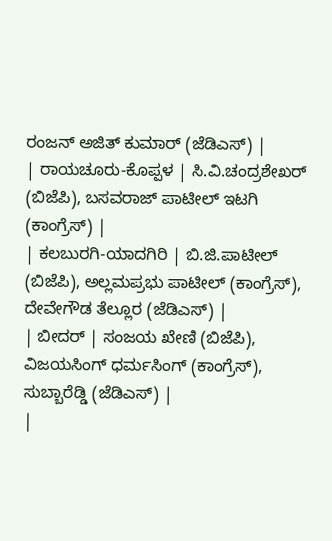ರಂಜನ್ ಅಜಿತ್ ಕುಮಾರ್ (ಜೆಡಿಎಸ್) |
| ರಾಯಚೂರು-ಕೊಪ್ಪಳ | ಸಿ.ವಿ.ಚಂದ್ರಶೇಖರ್ (ಬಿಜೆಪಿ), ಬಸವರಾಜ್ ಪಾಟೀಲ್ ಇಟಗಿ (ಕಾಂಗ್ರೆಸ್) |
| ಕಲಬುರಗಿ-ಯಾದಗಿರಿ | ಬಿ.ಜಿ.ಪಾಟೀಲ್ (ಬಿಜೆಪಿ), ಅಲ್ಲಮಪ್ರಭು ಪಾಟೀಲ್ (ಕಾಂಗ್ರೆಸ್), ದೇವೇಗೌಡ ತೆಲ್ಲೂರ (ಜೆಡಿಎಸ್) |
| ಬೀದರ್ | ಸಂಜಯ ಖೇಣಿ (ಬಿಜೆಪಿ), ವಿಜಯಸಿಂಗ್ ಧರ್ಮಸಿಂಗ್ (ಕಾಂಗ್ರೆಸ್), ಸುಬ್ಬಾರೆಡ್ಡಿ (ಜೆಡಿಎಸ್) |
|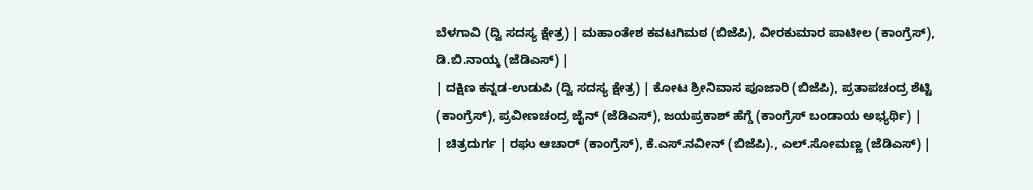ಬೆಳಗಾವಿ (ದ್ವಿ ಸದಸ್ಯ ಕ್ಷೇತ್ರ) | ಮಹಾಂತೇಶ ಕವಟಗಿಮಠ (ಬಿಜೆಪಿ), ವೀರಕುಮಾರ ಪಾಟೀಲ (ಕಾಂಗ್ರೆಸ್), ಡಿ.ಬಿ.ನಾಯ್ಕ (ಜೆಡಿಎಸ್) |
| ದಕ್ಷಿಣ ಕನ್ನಡ-ಉಡುಪಿ (ದ್ವಿ ಸದಸ್ಯ ಕ್ಷೇತ್ರ) | ಕೋಟ ಶ್ರೀನಿವಾಸ ಪೂಜಾರಿ (ಬಿಜೆಪಿ), ಪ್ರತಾಪಚಂದ್ರ ಶೆಟ್ಟಿ (ಕಾಂಗ್ರೆಸ್), ಪ್ರವೀಣಚಂದ್ರ ಜೈನ್ (ಜೆಡಿಎಸ್), ಜಯಪ್ರಕಾಶ್ ಹೆಗ್ಡೆ (ಕಾಂಗ್ರೆಸ್ ಬಂಡಾಯ ಅಭ್ಯರ್ಥಿ) |
| ಚಿತ್ರದುರ್ಗ | ರಘು ಆಚಾರ್ (ಕಾಂಗ್ರೆಸ್), ಕೆ.ಎಸ್.ನವೀನ್ (ಬಿಜೆಪಿ)., ಎಲ್.ಸೋಮಣ್ಣ (ಜೆಡಿಎಸ್) |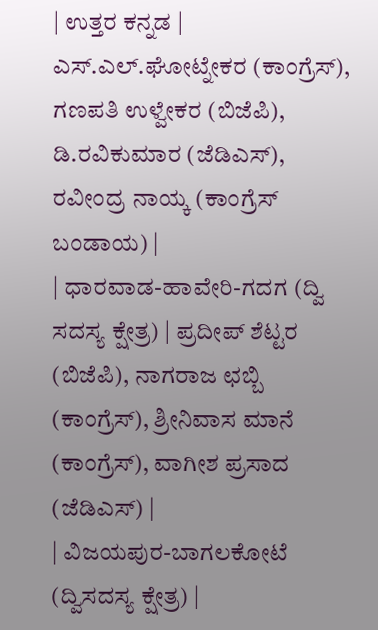| ಉತ್ತರ ಕನ್ನಡ | ಎಸ್.ಎಲ್.ಘೋಟ್ನೇಕರ (ಕಾಂಗ್ರೆಸ್), ಗಣಪತಿ ಉಳ್ವೇಕರ (ಬಿಜೆಪಿ), ಡಿ.ರವಿಕುಮಾರ (ಜೆಡಿಎಸ್), ರವೀಂದ್ರ ನಾಯ್ಕ (ಕಾಂಗ್ರೆಸ್ ಬಂಡಾಯ) |
| ಧಾರವಾಡ-ಹಾವೇರಿ-ಗದಗ (ದ್ವಿ ಸದಸ್ಯ ಕ್ಷೇತ್ರ) | ಪ್ರದೀಪ್ ಶೆಟ್ಟರ (ಬಿಜೆಪಿ), ನಾಗರಾಜ ಛಬ್ಬಿ (ಕಾಂಗ್ರೆಸ್), ಶ್ರೀನಿವಾಸ ಮಾನೆ (ಕಾಂಗ್ರೆಸ್), ವಾಗೀಶ ಪ್ರಸಾದ (ಜೆಡಿಎಸ್) |
| ವಿಜಯಪುರ-ಬಾಗಲಕೋಟೆ (ದ್ವಿಸದಸ್ಯ ಕ್ಷೇತ್ರ) |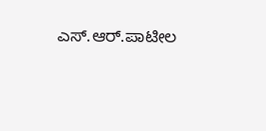ಎಸ್.ಆರ್.ಪಾಟೀಲ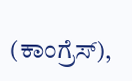(ಕಾಂಗ್ರೆಸ್),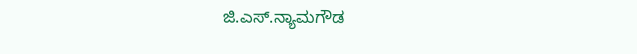ಜಿ.ಎಸ್.ನ್ಯಾಮಗೌಡ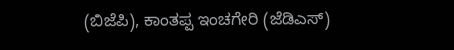(ಬಿಜೆಪಿ), ಕಾಂತಪ್ಪ ಇಂಚಗೇರಿ (ಜೆಡಿಎಸ್)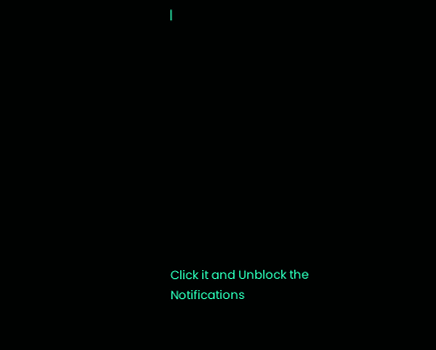|












Click it and Unblock the Notifications